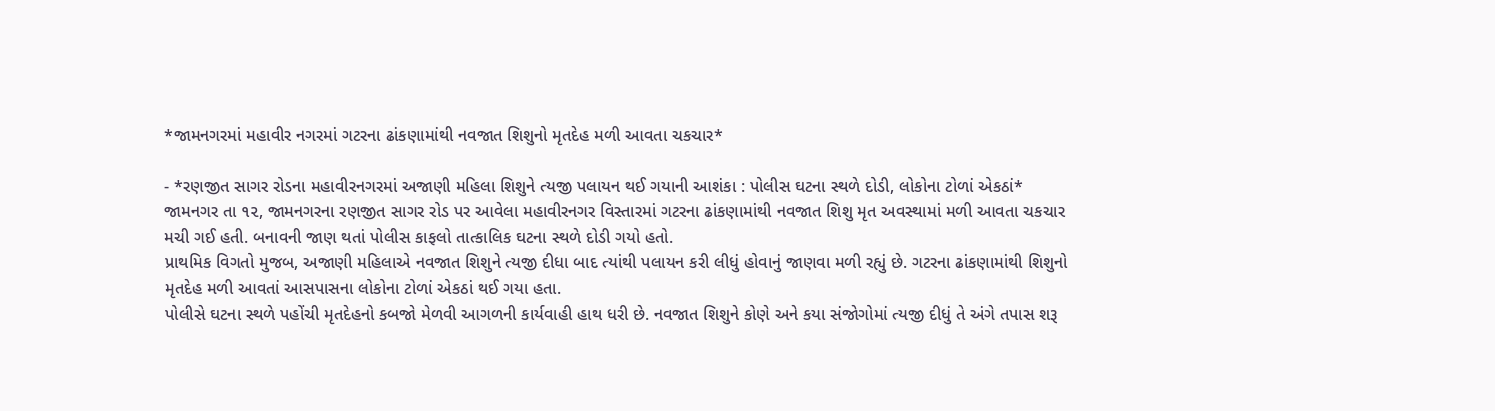*જામનગરમાં મહાવીર નગરમાં ગટરના ઢાંકણામાંથી નવજાત શિશુનો મૃતદેહ મળી આવતા ચકચાર*

- *રણજીત સાગર રોડના મહાવીરનગરમાં અજાણી મહિલા શિશુને ત્યજી પલાયન થઈ ગયાની આશંકા : પોલીસ ઘટના સ્થળે દોડી, લોકોના ટોળાં એકઠાં*
જામનગર તા ૧૨, જામનગરના રણજીત સાગર રોડ પર આવેલા મહાવીરનગર વિસ્તારમાં ગટરના ઢાંકણામાંથી નવજાત શિશુ મૃત અવસ્થામાં મળી આવતા ચકચાર મચી ગઈ હતી. બનાવની જાણ થતાં પોલીસ કાફલો તાત્કાલિક ઘટના સ્થળે દોડી ગયો હતો.
પ્રાથમિક વિગતો મુજબ, અજાણી મહિલાએ નવજાત શિશુને ત્યજી દીધા બાદ ત્યાંથી પલાયન કરી લીધું હોવાનું જાણવા મળી રહ્યું છે. ગટરના ઢાંકણામાંથી શિશુનો મૃતદેહ મળી આવતાં આસપાસના લોકોના ટોળાં એકઠાં થઈ ગયા હતા.
પોલીસે ઘટના સ્થળે પહોંચી મૃતદેહનો કબજો મેળવી આગળની કાર્યવાહી હાથ ધરી છે. નવજાત શિશુને કોણે અને કયા સંજોગોમાં ત્યજી દીધું તે અંગે તપાસ શરૂ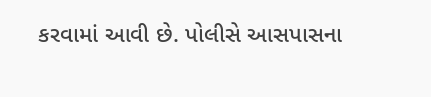કરવામાં આવી છે. પોલીસે આસપાસના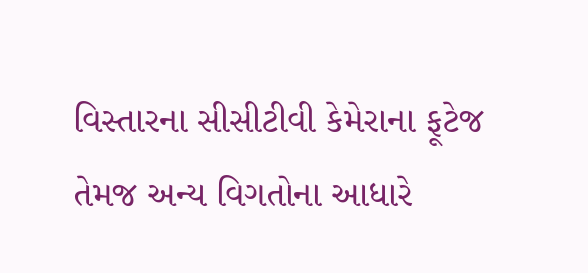વિસ્તારના સીસીટીવી કેમેરાના ફૂટેજ તેમજ અન્ય વિગતોના આધારે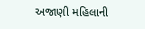અજાણી મહિલાની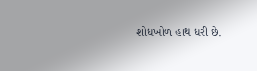શોધખોળ હાથ ધરી છે.